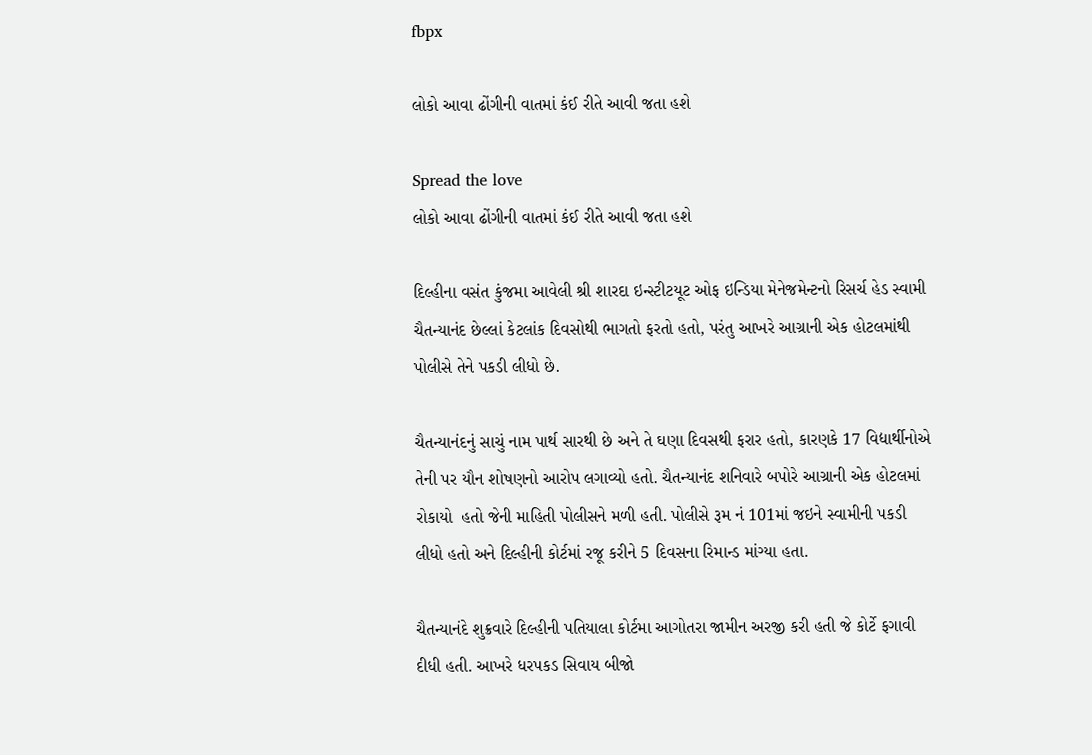fbpx

લોકો આવા ઢોંગીની વાતમાં કંઈ રીતે આવી જતા હશે

Spread the love
લોકો આવા ઢોંગીની વાતમાં કંઈ રીતે આવી જતા હશે

દિલ્હીના વસંત કુંજમા આવેલી શ્રી શારદા ઇન્સ્ટીટયૂટ ઓફ ઇન્ડિયા મેનેજમેન્ટનો રિસર્ચ હેડ સ્વામી ચૈતન્યાનંદ છેલ્લાં કેટલાંક દિવસોથી ભાગતો ફરતો હતો, પરંતુ આખરે આગ્રાની એક હોટલમાંથી પોલીસે તેને પકડી લીધો છે.

ચૈતન્યાનંદનું સાચું નામ પાર્થ સારથી છે અને તે ઘણા દિવસથી ફરાર હતો, કારણકે 17 વિદ્યાર્થીનોએ તેની પર યૌન શોષણનો આરોપ લગાવ્યો હતો. ચૈતન્યાનંદ શનિવારે બપોરે આગ્રાની એક હોટલમાં રોકાયો  હતો જેની માહિતી પોલીસને મળી હતી. પોલીસે રૂમ નં 101માં જઇને સ્વામીની પકડી લીધો હતો અને દિલ્હીની કોર્ટમાં રજૂ કરીને 5 દિવસના રિમાન્ડ માંગ્યા હતા.

ચૈતન્યાનંદે શુક્રવારે દિલ્હીની પતિયાલા કોર્ટમા આગોતરા જામીન અરજી કરી હતી જે કોર્ટે ફગાવી દીધી હતી. આખરે ધરપકડ સિવાય બીજો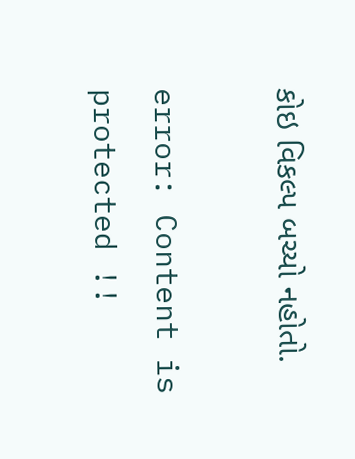કોઇ વિકલ્પ બચ્યો નહોતો.

error: Content is protected !!